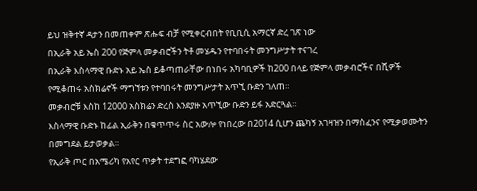ይህ ዝቅተኛ ዳታን በመጠቀም ጽሑፍ ብቻ የሚቀርብበት የቢቢሲ አማርኛ ድረ ገጽ ነው
በኢራቅ አይ ኤስ 200 የጅምላ መቃብሮችን ትቶ መሄዱን የተባበሩት መንግሥታት ተናገረ
በኢራቅ እስላማዊ ቡድኑ አይ ኤስ ይቆጣጠራቸው በነበሩ አካባቢዎች ከ200 በላይ የጅምላ መቃብሮችና በሺዎች የሚቆጠሩ አስክሬኖች ማግኘቱን የተባበሩት መንግሥታት አጥኚ ቡድን ገለጠ።
መቃብሮቹ እስከ 12000 አስክሬን ድረስ እንደያዙ አጥኚው ቡድን ይፋ አድርጓል።
እስላማዊ ቡድኑ ከፊል ኢራቅን በቁጥጥሩ ስር አውሎ የነበረው በ2014 ሲሆን ጨካኝ አገዛዝን በማስፈንና የሚቃወሙትን በመግደል ይታወቃል።
የኢራቅ ጦር በአሜሪካ የአየር ጥቃት ተደግፎ ባካሄደው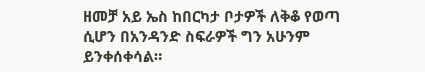ዘመቻ አይ ኤስ ከበርካታ ቦታዎች ለቅቆ የወጣ ሲሆን በአንዳንድ ስፍራዎች ግን አሁንም ይንቀሰቀሳል።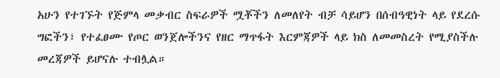አሁን የተገኙት የጅምላ መቃብር ስፍራዎች ሟቾችን ለመለየት ብቻ ሳይሆን በሰብዓዊነት ላይ የደረሱ ግፎችን፣ የተፈፀሙ የጦር ወንጀሎችንና የዘር ማጥፋት እርምጃዎች ላይ ክስ ለመመስረት የሚያስችሉ መረጃዎች ይሆናሉ ተብሏል።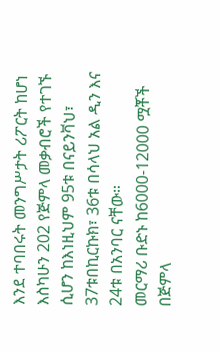እንደ ተባበሩት መንግሥታት ሪፖርት ከሆነ እስካሁን 202 የጅምላ መቃብሮች የተገኙ ሲሆን ከእነዚህም 95ቱ በናይንቫህ፣ 37ቱበኪርኩክ፣ 36ቱ በሳላህ አል ዲን እና 24ቱ በአንባር ናቸው።
መርማሪ ቡድኑ ከ6000-12000 ሟቾች በጅምላ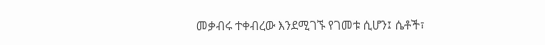መቃብሩ ተቀብረው እንደሚገኙ የገመቱ ሲሆን፤ ሴቶች፣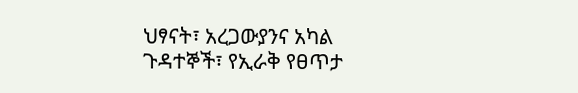ህፃናት፣ አረጋውያንና አካል ጉዳተኞች፣ የኢራቅ የፀጥታ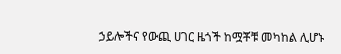ኃይሎችና የውጪ ሀገር ዜጎች ከሟቾቹ መካከል ሊሆኑ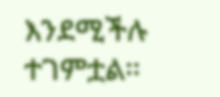እንደሚችሉ ተገምቷል።